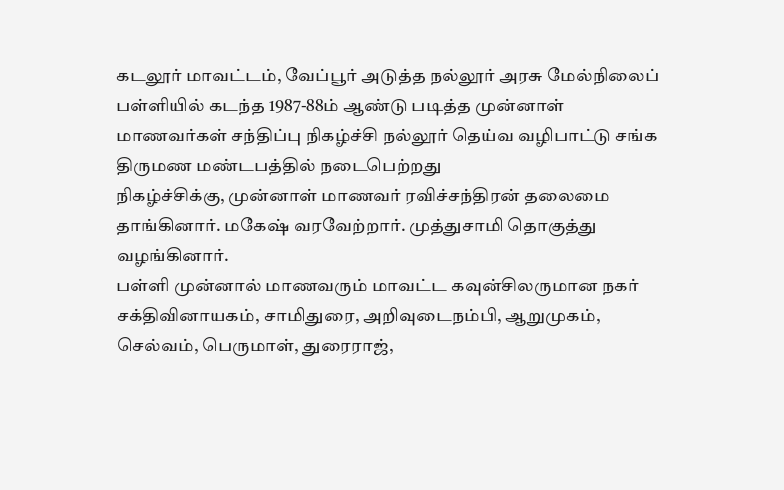கடலூர் மாவட்டம், வேப்பூர் அடுத்த நல்லூர் அரசு மேல்நிலைப் பள்ளியில் கடந்த 1987-88ம் ஆண்டு படித்த முன்னாள் மாணவர்கள் சந்திப்பு நிகழ்ச்சி நல்லூர் தெய்வ வழிபாட்டு சங்க திருமண மண்டபத்தில் நடைபெற்றது
நிகழ்ச்சிக்கு, முன்னாள் மாணவர் ரவிச்சந்திரன் தலைமை தாங்கினார். மகேஷ் வரவேற்றார். முத்துசாமி தொகுத்து வழங்கினார்.
பள்ளி முன்னால் மாணவரும் மாவட்ட கவுன்சிலருமான நகர் சக்திவினாயகம், சாமிதுரை, அறிவுடைநம்பி, ஆறுமுகம், செல்வம், பெருமாள், துரைராஜ்,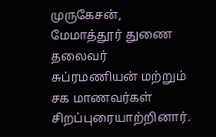முருகேசன், மேமாத்தூர் துணை தலைவர் சுப்ரமணியன் மற்றும் சக மாணவர்கள் சிறப்புரையாற்றினார்.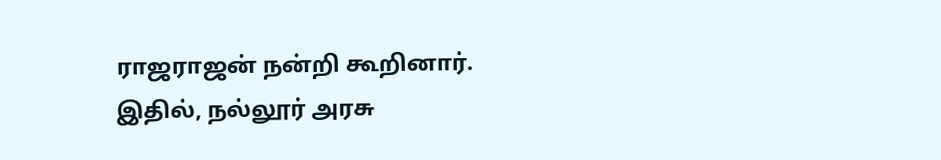ராஜராஜன் நன்றி கூறினார்.
இதில், நல்லூர் அரசு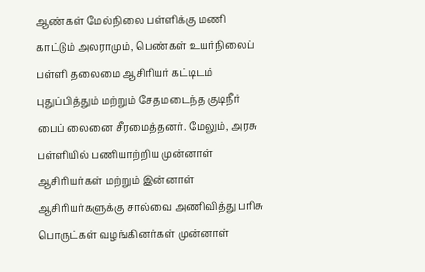ஆண்கள் மேல்நிலை பள்ளிக்கு மணி காட்டும் அலராமும், பெண்கள் உயர்நிலைப் பள்ளி தலைமை ஆசிரியர் கட்டிடம் புதுப்பித்தும் மற்றும் சேதமடைந்த குடிநீர் பைப் லைனை சீரமைத்தனர். மேலும், அரசு பள்ளியில் பணியாற்றிய முன்னாள் ஆசிரியர்கள் மற்றும் இன்னாள் ஆசிரியர்களுக்கு சால்வை அணிவித்து பரிசு பொருட்கள் வழங்கினர்கள் முன்னாள்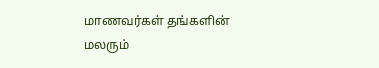மாணவர்கள் தங்களின் மலரும்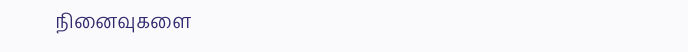நினைவுகளை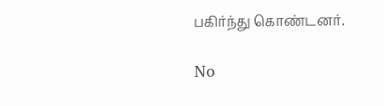பகிர்ந்து கொண்டனர்.

No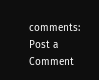comments:
Post a Comment